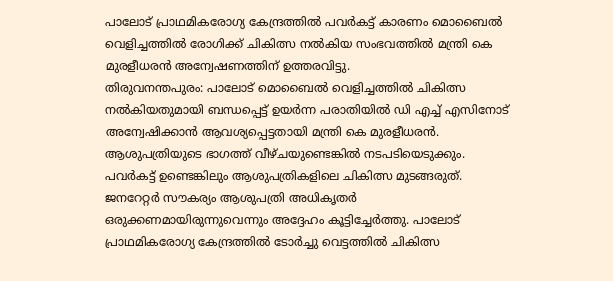പാലോട് പ്രാഥമികരോഗ്യ കേന്ദ്രത്തിൽ പവർകട്ട് കാരണം മൊബൈൽ വെളിച്ചത്തിൽ രോഗിക്ക് ചികിത്സ നൽകിയ സംഭവത്തിൽ മന്ത്രി കെ മുരളീധരൻ അന്വേഷണത്തിന് ഉത്തരവിട്ടു.
തിരുവനന്തപുരം: പാലോട് മൊബൈൽ വെളിച്ചത്തിൽ ചികിത്സ നൽകിയതുമായി ബന്ധപ്പെട്ട് ഉയർന്ന പരാതിയിൽ ഡി എച്ച് എസിനോട് അന്വേഷിക്കാൻ ആവശ്യപ്പെട്ടതായി മന്ത്രി കെ മുരളീധരൻ. ആശുപത്രിയുടെ ഭാഗത്ത് വീഴ്ചയുണ്ടെങ്കിൽ നടപടിയെടുക്കും. പവർകട്ട് ഉണ്ടെങ്കിലും ആശുപത്രികളിലെ ചികിത്സ മുടങ്ങരുത്. ജനറേറ്റർ സൗകര്യം ആശുപത്രി അധികൃതർ ഒരുക്കണമായിരുന്നുവെന്നും അദ്ദേഹം കൂട്ടിച്ചേർത്തു. പാലോട് പ്രാഥമികരോഗ്യ കേന്ദ്രത്തിൽ ടോർച്ചു വെട്ടത്തിൽ ചികിത്സ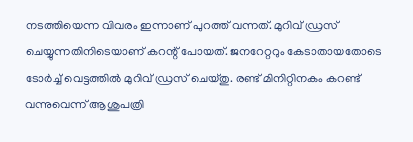നടത്തിയെന്ന വിവരം ഇന്നാണ് പുറത്ത് വന്നത്. മുറിവ് ഡ്രസ് ചെയ്യുന്നതിനിടെയാണ് കറന്റ് പോയത്. ജനറേറ്ററും കേടാതായതോടെ ടോർച്ച് വെട്ടത്തിൽ മുറിവ് ഡ്രസ് ചെയ്തു. രണ്ട് മിനിറ്റിനകം കറണ്ട് വന്നുവെന്ന് ആശുപത്രി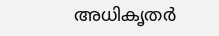അധികൃതർ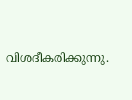വിശദീകരിക്കുന്നു.